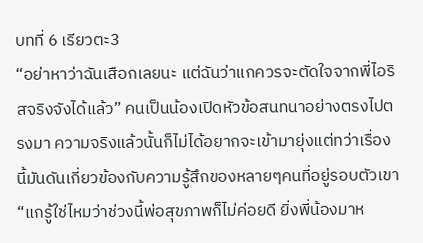บทที่ 6 เรียวตะ3
“อย่าหาว่าฉันเสือกเลยนะ แต่ฉันว่าแกควรจะตัดใจจากพี่ไอริสจริงจังได้แล้ว” คนเป็นน้องเปิดหัวข้อสนทนาอย่างตรงไปตรงมา ความจริงแล้วนั้นก็ไม่ได้อยากจะเข้ามายุ่งแต่ทว่าเรื่องนี้มันดันเกี่ยวข้องกับความรู้สึกของหลายๆคนที่อยู่รอบตัวเขา
“แกรู้ใช่ไหมว่าช่วงนี้พ่อสุขภาพก็ไม่ค่อยดี ยิ่งพี่น้องมาห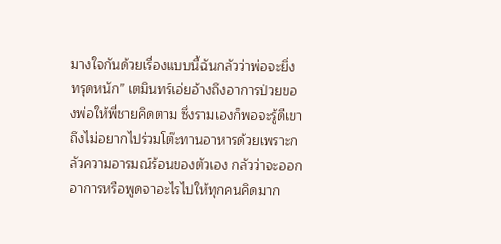มางใจกันด้วยเรื่องแบบนี้ฉันกลัวว่าพ่อจะยิ่งทรุดหนัก” เตมินทร์เอ่ยอ้างถึงอาการป่วยของพ่อให้พี่ชายคิดตาม ซึ่งรามเองก็พอจะรู้ดีเขาถึงไม่อยากไปร่วมโต๊ะทานอาหารด้วยเพราะกลัวความอารมณ์ร้อนของตัวเอง กลัวว่าจะออกอาการหรือพูดจาอะไรไปให้ทุกคนคิดมาก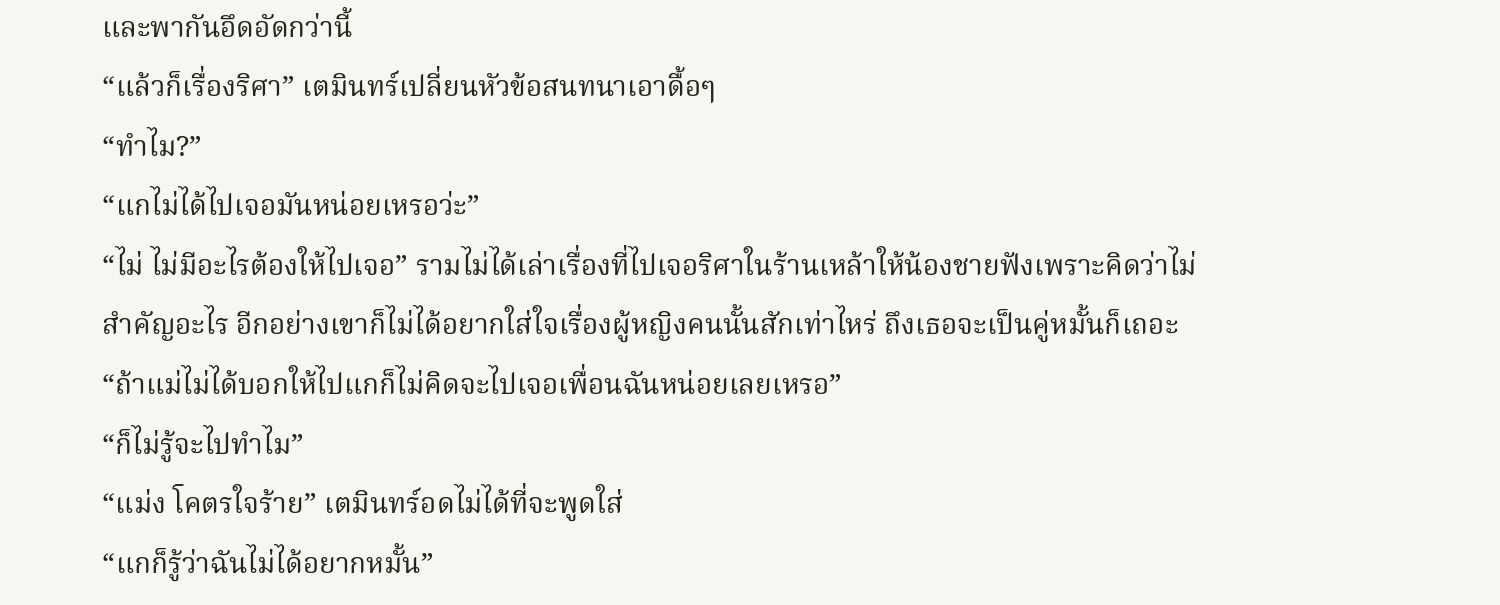และพากันอึดอัดกว่านี้
“แล้วก็เรื่องริศา” เตมินทร์เปลี่ยนหัวข้อสนทนาเอาดื้อๆ
“ทำไม?”
“แกไม่ได้ไปเจอมันหน่อยเหรอว่ะ”
“ไม่ ไม่มีอะไรต้องให้ไปเจอ” รามไม่ได้เล่าเรื่องที่ไปเจอริศาในร้านเหล้าให้น้องชายฟังเพราะคิดว่าไม่สำคัญอะไร อีกอย่างเขาก็ไม่ได้อยากใส่ใจเรื่องผู้หญิงคนนั้นสักเท่าไหร่ ถึงเธอจะเป็นคู่หมั้นก็เถอะ
“ถ้าแม่ไม่ได้บอกให้ไปแกก็ไม่คิดจะไปเจอเพื่อนฉันหน่อยเลยเหรอ”
“ก็ไม่รู้จะไปทำไม”
“แม่ง โคตรใจร้าย” เตมินทร์อดไม่ได้ที่จะพูดใส่
“แกก็รู้ว่าฉันไม่ได้อยากหมั้น”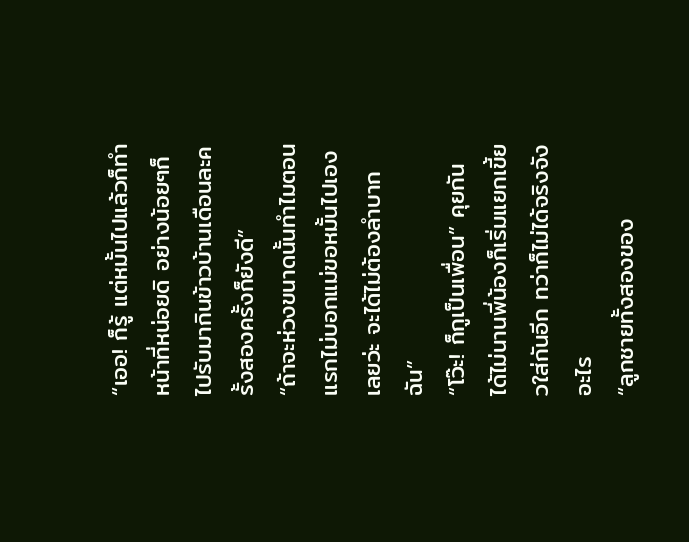“เออ! ก็รู้ แต่หมั้นไปแล้วก็ทำหน้าที่หน่อยดิ อย่างน้อยๆก็ไปรับมากินข้าวบ้านเดือนละครั้งสองครั้งก็ยังดี”
“ถ้าจะห่วงขนาดนั้นทำไมตอนแรกไม่บอกแม่ขอหมั้นไปเองเลยว่ะ จะได้ไม่ต้องลำบากฉัน”
“โว๊ะ! ก็กูเป็นเพื่อน” คุยกันได้ไม่นานพี่น้องก็เริ่มแยกเขี้ยวใส่กันอีก ทว่าก็ไม่ได้จริงจังอะไร
“ลูกชายทั้งสองของ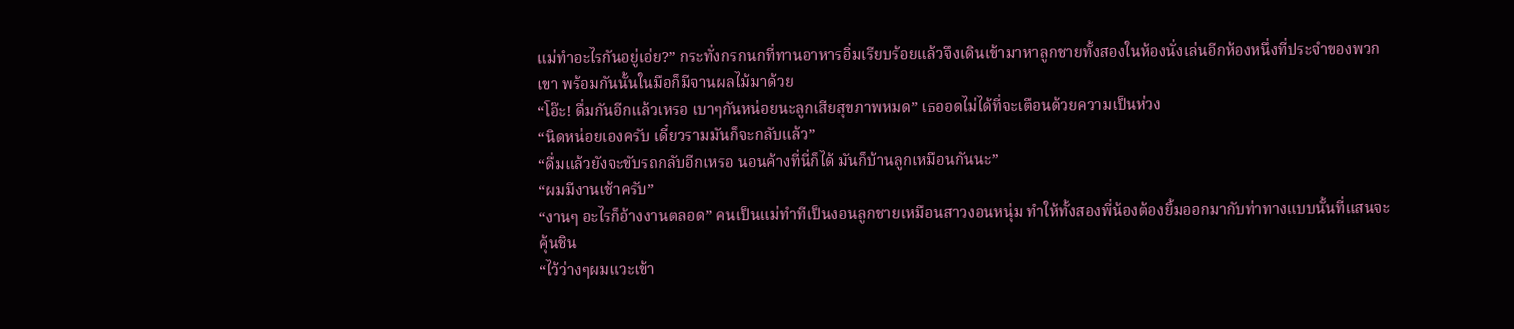แม่ทำอะไรกันอยู่เอ่ย?” กระทั่งกรกนกที่ทานอาหารอิ่มเรียบร้อยแล้วจึงเดินเข้ามาหาลูกชายทั้งสองในห้องนั่งเล่นอีกห้องหนึ่งที่ประจำของพวกเขา พร้อมกันนั้นในมือก็มีจานผลไม้มาด้วย
“โอ๊ะ! ดื่มกันอีกแล้วเหรอ เบาๆกันหน่อยนะลูกเสียสุขภาพหมด” เธออดไม่ได้ที่จะเตือนด้วยความเป็นห่วง
“นิดหน่อยเองครับ เดี๋ยวรามมันก็จะกลับแล้ว”
“ดื่มแล้วยังจะขับรถกลับอีกเหรอ นอนค้างที่นี่ก็ได้ มันก็บ้านลูกเหมือนกันนะ”
“ผมมีงานเช้าครับ”
“งานๆ อะไรก็อ้างงานตลอด” คนเป็นแม่ทำทีเป็นงอนลูกชายเหมือนสาวงอนหนุ่ม ทำให้ทั้งสองพี่น้องต้องยิ้มออกมากับท่าทางแบบนั้นที่แสนจะคุ้นชิน
“ไว้ว่างๆผมแวะเข้า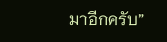มาอีกครับ”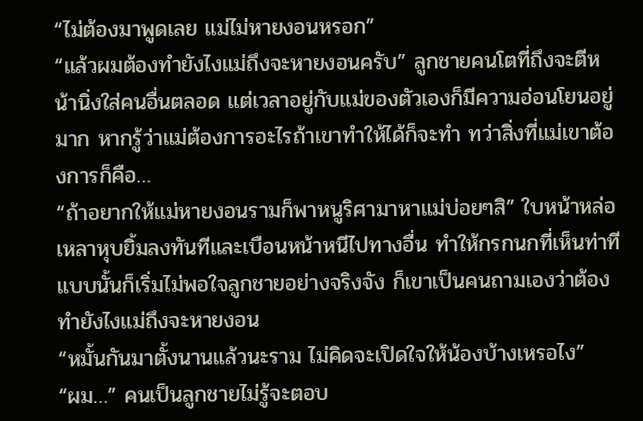“ไม่ต้องมาพูดเลย แม่ไม่หายงอนหรอก”
“แล้วผมต้องทำยังไงแม่ถึงจะหายงอนครับ” ลูกชายคนโตที่ถึงจะตีหน้านิ่งใส่คนอื่นตลอด แต่เวลาอยู่กับแม่ของตัวเองก็มีความอ่อนโยนอยู่มาก หากรู้ว่าแม่ต้องการอะไรถ้าเขาทำให้ได้ก็จะทำ ทว่าสิ่งที่แม่เขาต้องการก็คือ…
“ถ้าอยากให้แม่หายงอนรามก็พาหนูริศามาหาแม่บ่อยๆสิ” ใบหน้าหล่อเหลาหุบยิ้มลงทันทีและเบือนหน้าหนีไปทางอื่น ทำให้กรกนกที่เห็นท่าทีแบบนั้นก็เริ่มไม่พอใจลูกชายอย่างจริงจัง ก็เขาเป็นคนถามเองว่าต้องทำยังไงแม่ถึงจะหายงอน
“หมั้นกันมาตั้งนานแล้วนะราม ไม่คิดจะเปิดใจให้น้องบ้างเหรอไง”
“ผม…” คนเป็นลูกชายไม่รู้จะตอบ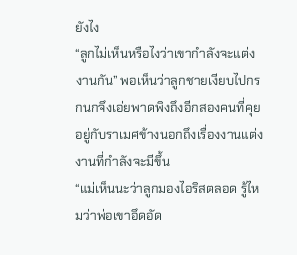ยังไง
“ลูกไม่เห็นหรือไงว่าเขากำลังจะแต่งงานกัน” พอเห็นว่าลูกชายเงียบไปกรกนกจึงเอ่ยพาดพิงถึงอีกสองคนที่คุยอยู่กับราเมศข้างนอกถึงเรื่องงานแต่งงานที่กำลังจะมีขึ้น
“แม่เห็นนะว่าลูกมองไอริสตลอด รู้ไหมว่าพ่อเขาอึดอัด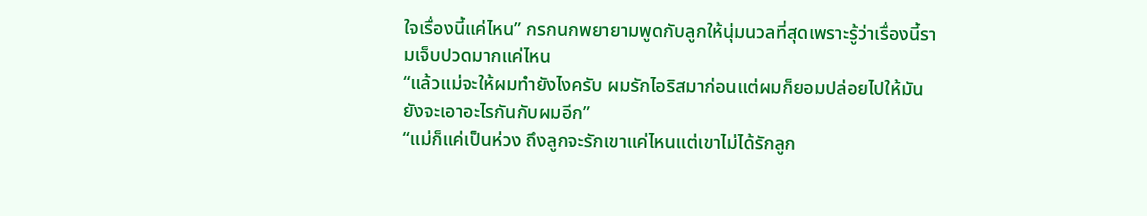ใจเรื่องนี้แค่ไหน” กรกนกพยายามพูดกับลูกให้นุ่มนวลที่สุดเพราะรู้ว่าเรื่องนี้รามเจ็บปวดมากแค่ไหน
“แล้วแม่จะให้ผมทำยังไงครับ ผมรักไอริสมาก่อนแต่ผมก็ยอมปล่อยไปให้มัน ยังจะเอาอะไรกันกับผมอีก”
“แม่ก็แค่เป็นห่วง ถึงลูกจะรักเขาแค่ไหนแต่เขาไม่ได้รักลูก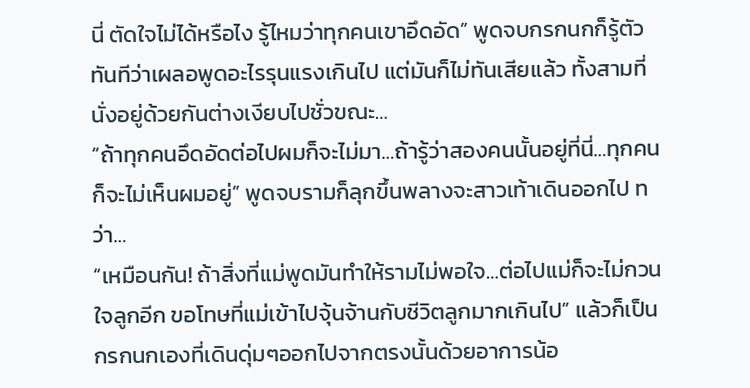นี่ ตัดใจไม่ได้หรือไง รู้ไหมว่าทุกคนเขาอึดอัด” พูดจบกรกนกก็รู้ตัวทันทีว่าเผลอพูดอะไรรุนแรงเกินไป แต่มันก็ไม่ทันเสียแล้ว ทั้งสามที่นั่งอยู่ด้วยกันต่างเงียบไปชั่วขณะ…
“ถ้าทุกคนอึดอัดต่อไปผมก็จะไม่มา…ถ้ารู้ว่าสองคนนั้นอยู่ที่นี่…ทุกคนก็จะไม่เห็นผมอยู่” พูดจบรามก็ลุกขึ้นพลางจะสาวเท้าเดินออกไป ทว่า…
“เหมือนกัน! ถ้าสิ่งที่แม่พูดมันทำให้รามไม่พอใจ…ต่อไปแม่ก็จะไม่กวนใจลูกอีก ขอโทษที่แม่เข้าไปจุ้นจ้านกับชีวิตลูกมากเกินไป” แล้วก็เป็นกรกนกเองที่เดินดุ่มๆออกไปจากตรงนั้นด้วยอาการน้อ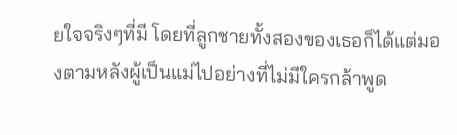ยใจจริงๆที่มี โดยที่ลูกชายทั้งสองของเธอก็ได้แต่มองตามหลังผู้เป็นแม่ไปอย่างที่ไม่มีใครกล้าพูด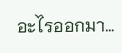อะไรออกมา…